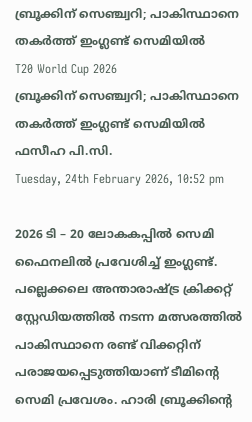ബ്രൂക്കിന് സെഞ്ച്വറി; പാകിസ്ഥാനെ തകര്‍ത്ത് ഇംഗ്ലണ്ട് സെമിയില്‍
T20 World Cup 2026
ബ്രൂക്കിന് സെഞ്ച്വറി; പാകിസ്ഥാനെ തകര്‍ത്ത് ഇംഗ്ലണ്ട് സെമിയില്‍
ഫസീഹ പി.സി.
Tuesday, 24th February 2026, 10:52 pm

2026 ടി – 20 ലോകകപ്പില്‍ സെമി ഫൈനലില്‍ പ്രവേശിച്ച് ഇംഗ്ലണ്ട്. പല്ലെക്കലെ അന്താരാഷ്ട്ര ക്രിക്കറ്റ് സ്റ്റേഡിയത്തില്‍ നടന്ന മത്സരത്തില്‍ പാകിസ്ഥാനെ രണ്ട് വിക്കറ്റിന് പരാജയപ്പെടുത്തിയാണ് ടീമിന്റെ സെമി പ്രവേശം. ഹാരി ബ്രൂക്കിന്റെ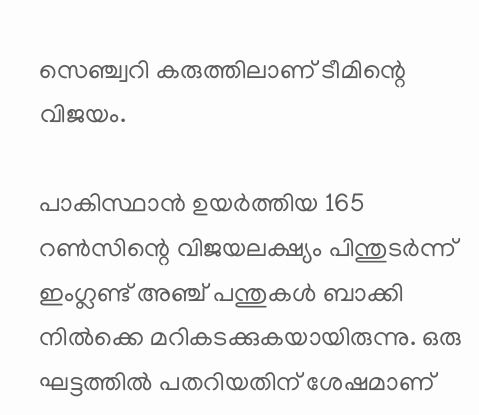സെഞ്ച്വറി കരുത്തിലാണ് ടീമിന്റെ വിജയം.

പാകിസ്ഥാന്‍ ഉയര്‍ത്തിയ 165 റണ്‍സിന്റെ വിജയലക്ഷ്യം പിന്തുടര്‍ന്ന് ഇംഗ്ലണ്ട് അഞ്ച് പന്തുകള്‍ ബാക്കി നില്‍ക്കെ മറികടക്കുകയായിരുന്നു. ഒരു ഘട്ടത്തില്‍ പതറിയതിന് ശേഷമാണ്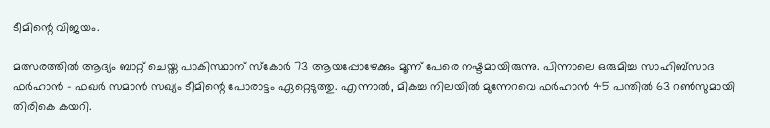ടീമിന്റെ വിജയം.

മത്സരത്തില്‍ ആദ്യം ബാറ്റ് ചെയ്ത പാകിസ്ഥാന് സ്‌കോര്‍ 73 ആയപ്പോഴേക്കും മൂന്ന് പേരെ നഷ്ടമായിരുന്നു. പിന്നാലെ ഒരുമിച്ച സാഹിബ്സാദ ഫര്‍ഹാന്‍ – ഫഖര്‍ സമാന്‍ സഖ്യം ടീമിന്റെ പോരാട്ടം ഏറ്റെടുത്തു. എന്നാല്‍, മികച്ച നിലയില്‍ മുന്നേറവെ ഫര്‍ഹാന്‍ 45 പന്തില്‍ 63 റണ്‍സുമായി തിരികെ കയറി.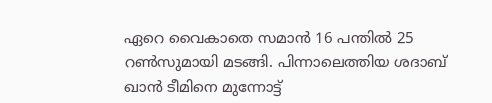ഏറെ വൈകാതെ സമാന്‍ 16 പന്തില്‍ 25 റണ്‍സുമായി മടങ്ങി. പിന്നാലെത്തിയ ശദാബ് ഖാന്‍ ടീമിനെ മുന്നോട്ട്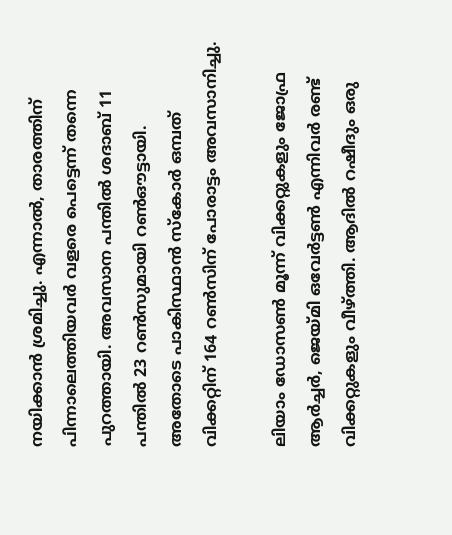നയിക്കാന്‍ ശ്രമിച്ചു. എന്നാല്‍, താരത്തിന് പിന്നാലെത്തിയവര്‍ വളരെ പെട്ടെന്ന് തന്നെ പുറത്തായി. അവസാന പന്തില്‍ ശദാബ് 11 പന്തില്‍ 23 റണ്‍സുമായി റണ്‍ഔട്ടായി. അതോടെ പാകിസ്ഥാന്‍ സ്‌കോര്‍ ഒമ്പത് വിക്കറ്റിന് 164 റണ്‍സിന് പോരാട്ടം അവസാനിച്ചു.

ലിയാം ഡോസണ്‍ മൂന്ന് വിക്കറ്റുകളും ജോഫ്ര ആര്‍ച്ചര്‍, ജെയ്മി ഒവേര്‍ട്ടണ്‍ എന്നിവര്‍ രണ്ട് വിക്കറ്റുകളും വീഴ്ത്തി. ആദില്‍ റഷീദും ഒരു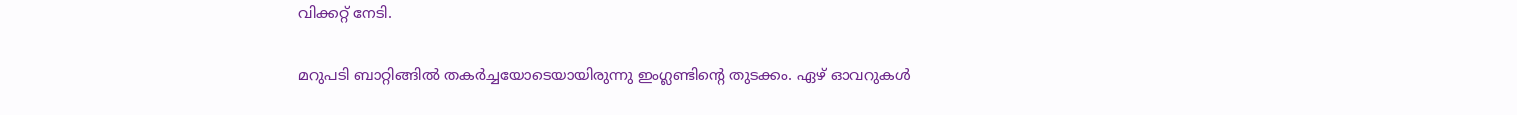വിക്കറ്റ് നേടി.

മറുപടി ബാറ്റിങ്ങില്‍ തകര്‍ച്ചയോടെയായിരുന്നു ഇംഗ്ലണ്ടിന്റെ തുടക്കം. ഏഴ് ഓവറുകള്‍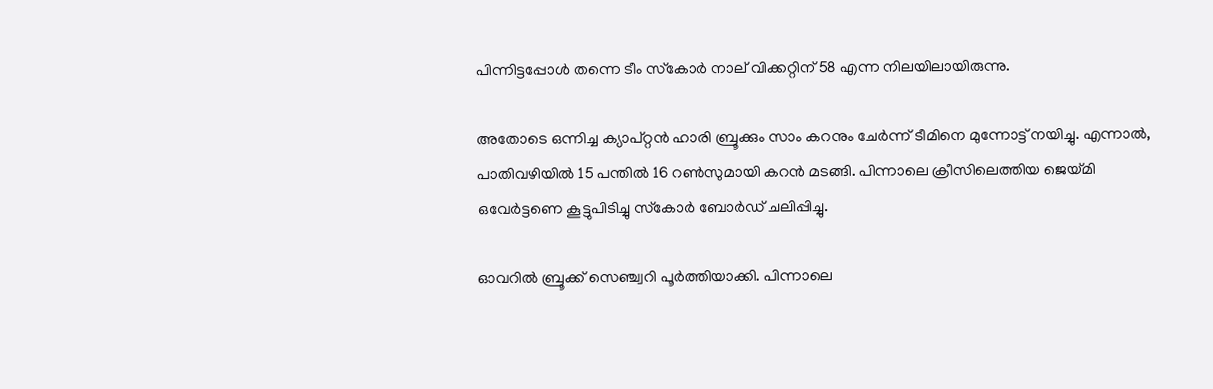പിന്നിട്ടപ്പോള്‍ തന്നെ ടീം സ്‌കോര്‍ നാല് വിക്കറ്റിന് 58 എന്ന നിലയിലായിരുന്നു.

അതോടെ ഒന്നിച്ച ക്യാപ്റ്റന്‍ ഹാരി ബ്രൂക്കും സാം കറനും ചേര്‍ന്ന് ടീമിനെ മുന്നോട്ട് നയിച്ചു. എന്നാല്‍, പാതിവഴിയില്‍ 15 പന്തില്‍ 16 റണ്‍സുമായി കറന്‍ മടങ്ങി. പിന്നാലെ ക്രീസിലെത്തിയ ജെയ്മി ഒവേര്‍ട്ടണെ കൂട്ടുപിടിച്ചു സ്‌കോര്‍ ബോര്‍ഡ് ചലിപ്പിച്ചു.

ഓവറില്‍ ബ്രൂക്ക് സെഞ്ച്വറി പൂര്‍ത്തിയാക്കി. പിന്നാലെ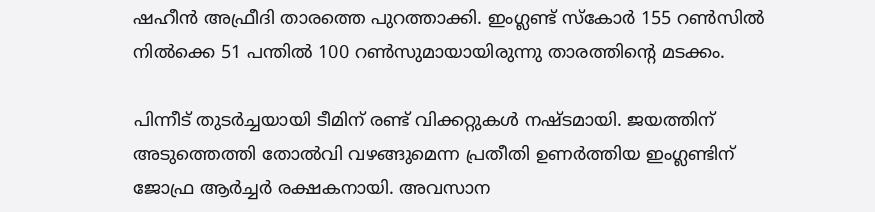ഷഹീന്‍ അഫ്രീദി താരത്തെ പുറത്താക്കി. ഇംഗ്ലണ്ട് സ്‌കോര്‍ 155 റണ്‍സില്‍ നില്‍ക്കെ 51 പന്തില്‍ 100 റണ്‍സുമായായിരുന്നു താരത്തിന്റെ മടക്കം.

പിന്നീട് തുടര്‍ച്ചയായി ടീമിന് രണ്ട് വിക്കറ്റുകള്‍ നഷ്ടമായി. ജയത്തിന് അടുത്തെത്തി തോല്‍വി വഴങ്ങുമെന്ന പ്രതീതി ഉണര്‍ത്തിയ ഇംഗ്ലണ്ടിന് ജോഫ്ര ആര്‍ച്ചര്‍ രക്ഷകനായി. അവസാന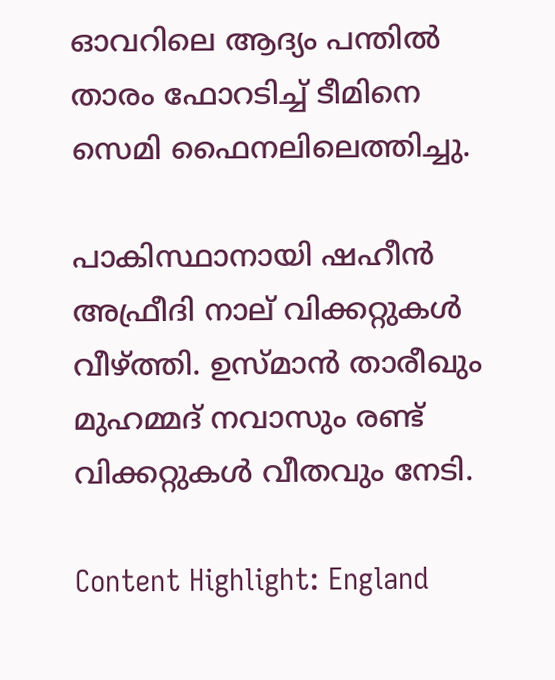ഓവറിലെ ആദ്യം പന്തില്‍ താരം ഫോറടിച്ച് ടീമിനെ സെമി ഫൈനലിലെത്തിച്ചു.

പാകിസ്ഥാനായി ഷഹീന്‍ അഫ്രീദി നാല് വിക്കറ്റുകള്‍ വീഴ്ത്തി. ഉസ്മാന്‍ താരീഖും മുഹമ്മദ് നവാസും രണ്ട് വിക്കറ്റുകള്‍ വീതവും നേടി.

Content Highlight: England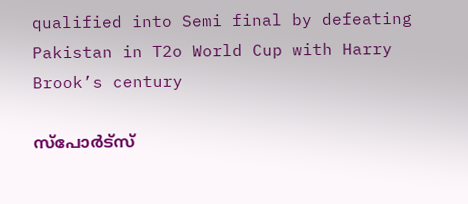qualified into Semi final by defeating Pakistan in T2o World Cup with Harry Brook’s century

സ്പോർട്സ്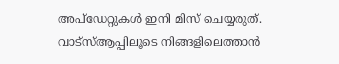അപ്ഡേറ്റുകൾ ഇനി മിസ് ചെയ്യരുത്. വാട്സ്ആപ്പിലൂടെ നിങ്ങളിലെത്താൻ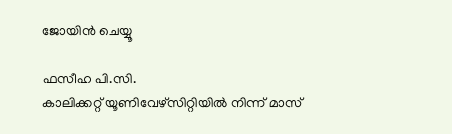ജോയിൻ ചെയ്യൂ

ഫസീഹ പി.സി.
കാലിക്കറ്റ് യൂണിവേഴ്‌സിറ്റിയില്‍ നിന്ന് മാസ്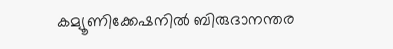കമ്യൂണിക്കേഷനില്‍ ബിരുദാനന്തര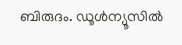ബിരുദം. ഡൂള്‍ന്യൂസില്‍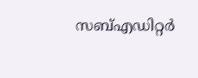സബ്എഡിറ്റര്‍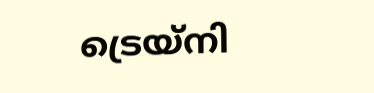ട്രെയ്‌നി